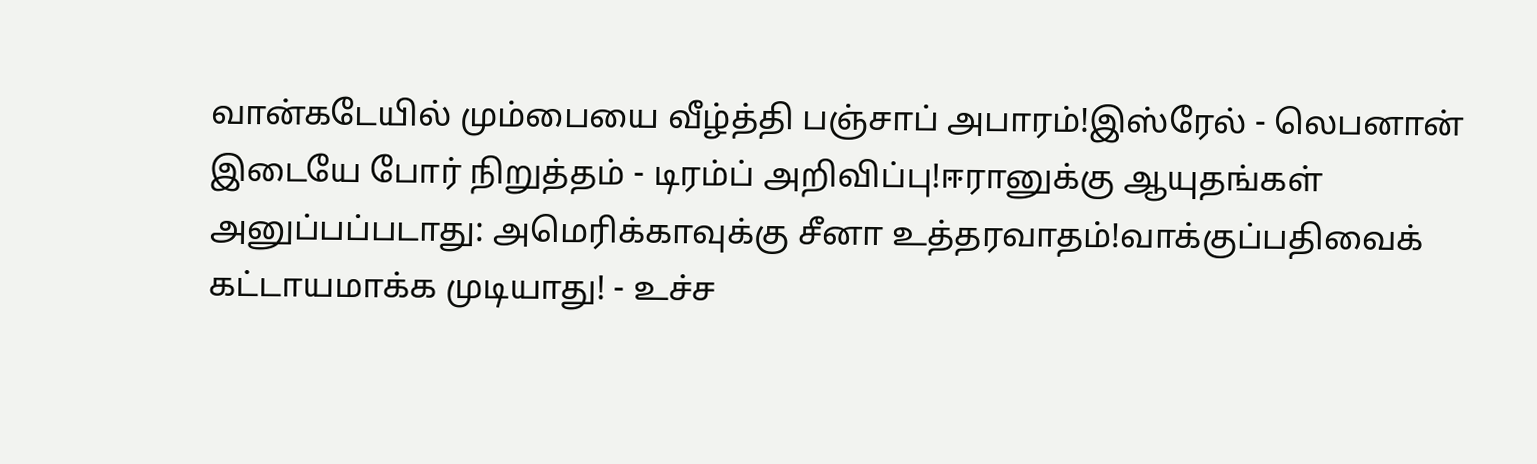வான்கடேயில் மும்பையை வீழ்த்தி பஞ்சாப் அபாரம்!இஸ்ரேல் - லெபனான் இடையே போர் நிறுத்தம் - டிரம்ப் அறிவிப்பு!ஈரானுக்கு ஆயுதங்கள் அனுப்பப்படாது: அமெரிக்காவுக்கு சீனா உத்தரவாதம்!வாக்குப்பதிவைக் கட்டாயமாக்க முடியாது! - உச்ச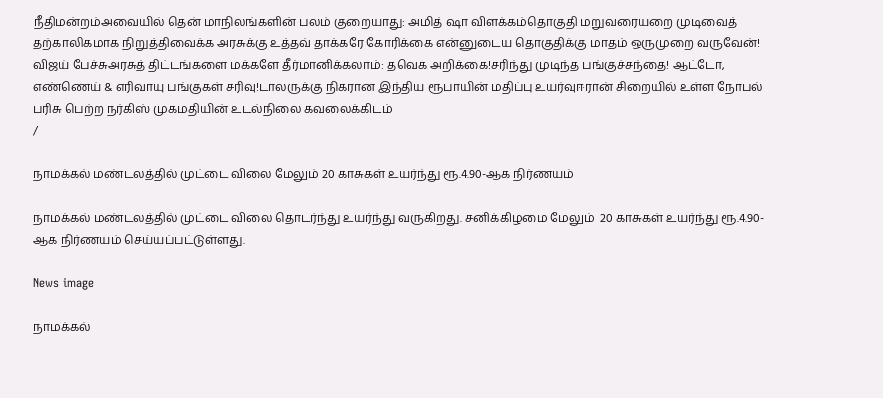நீதிமன்றம்அவையில் தென் மாநிலங்களின் பலம் குறையாது: அமித் ஷா விளக்கம்தொகுதி மறுவரையறை முடிவைத் தற்காலிகமாக நிறுத்திவைக்க அரசுக்கு உத்தவ் தாக்கரே கோரிக்கை என்னுடைய தொகுதிக்கு மாதம் ஒருமுறை வருவேன்! விஜய் பேச்சுஅரசுத் திட்டங்களை மக்களே தீர்மானிக்கலாம்: தவெக அறிக்கை!சரிந்து முடிந்த பங்குச்சந்தை! ஆட்டோ, எண்ணெய் & எரிவாயு பங்குகள் சரிவு!டாலருக்கு நிகரான இந்திய ரூபாயின் மதிப்பு உயர்வுஈரான் சிறையில் உள்ள நோபல் பரிசு பெற்ற நர்கிஸ் முகமதியின் உடல்நிலை கவலைக்கிடம்
/

நாமக்கல் மண்டலத்தில் முட்டை விலை மேலும் 20 காசுகள் உயர்ந்து ரூ.4.90-ஆக நிர்ணயம்

நாமக்கல் மண்டலத்தில் முட்டை விலை தொடர்ந்து உயர்ந்து வருகிறது. சனிக்கிழமை மேலும்  20 காசுகள் உயர்ந்து ரூ.4.90-ஆக நிர்ணயம் செய்யப்பட்டுள்ளது.

News image

நாமக்கல்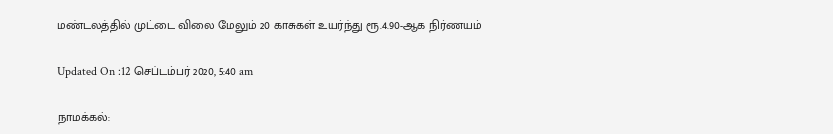மண்டலத்தில் முட்டை விலை மேலும் 20 காசுகள் உயர்ந்து ரூ.4.90-ஆக நிர்ணயம்

Updated On :12 செப்டம்பர் 2020, 5:40 am

நாமக்கல்: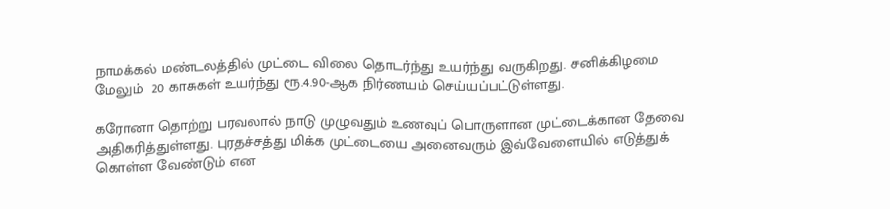நாமக்கல் மண்டலத்தில் முட்டை விலை தொடர்ந்து உயர்ந்து வருகிறது. சனிக்கிழமை மேலும்  20 காசுகள் உயர்ந்து ரூ.4.90-ஆக நிர்ணயம் செய்யப்பட்டுள்ளது.

கரோனா தொற்று பரவலால் நாடு முழுவதும் உணவுப் பொருளான முட்டைக்கான தேவை அதிகரித்துள்ளது. புரதச்சத்து மிக்க முட்டையை அனைவரும் இவ்வேளையில் எடுத்துக் கொள்ள வேண்டும் என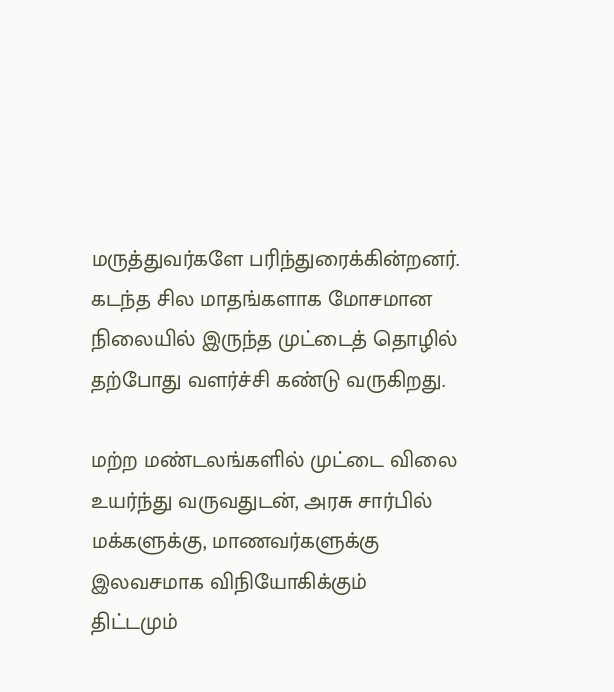மருத்துவர்களே பரிந்துரைக்கின்றனர். கடந்த சில மாதங்களாக மோசமான நிலையில் இருந்த முட்டைத் தொழில் தற்போது வளர்ச்சி கண்டு வருகிறது.

மற்ற மண்டலங்களில் முட்டை விலை உயர்ந்து வருவதுடன், அரசு சார்பில் மக்களுக்கு, மாணவர்களுக்கு இலவசமாக விநியோகிக்கும் திட்டமும்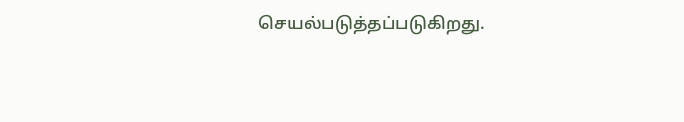செயல்படுத்தப்படுகிறது.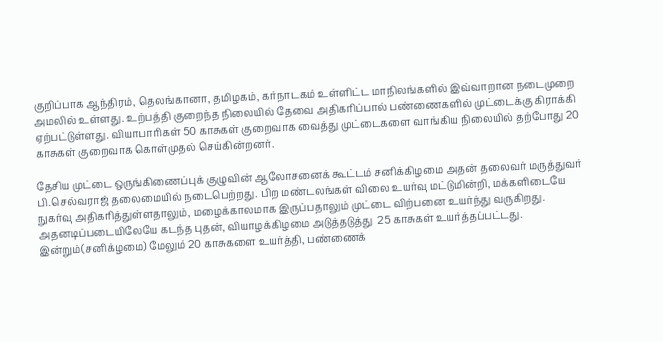குறிப்பாக ஆந்திரம், தெலங்கானா, தமிழகம், கர்நாடகம் உள்ளிட்ட மாநிலங்களில் இவ்வாறான நடைமுறை அமலில் உள்ளது. உற்பத்தி குறைந்த நிலையில் தேவை அதிகரிப்பால் பண்ணைகளில் முட்டைக்கு கிராக்கி ஏற்பட்டுள்ளது. வியாபாரிகள் 50 காசுகள் குறைவாக வைத்து முட்டைகளை வாங்கிய நிலையில் தற்போது 20 காசுகள் குறைவாக கொள்முதல் செய்கின்றனர்.

தேசிய முட்டை ஒருங்கிணைப்புக் குழுவின் ஆலோசனைக் கூட்டம் சனிக்கிழமை அதன் தலைவர் மருத்துவர் பி.செல்வராஜ் தலைமையில் நடைபெற்றது. பிற மண்டலங்கள் விலை உயர்வு மட்டுமின்றி, மக்களிடையே நுகர்வு அதிகரித்துள்ளதாலும், மழைக்காலமாக இருப்பதாலும் முட்டை விற்பனை உயர்ந்து வருகிறது. அதனடிப்படையிலேயே கடந்த புதன், வியாழக்கிழமை அடுத்தடுத்து  25 காசுகள் உயர்த்தப்பட்டது. இன்றும்(சனிக்ழமை) மேலும் 20 காசுகளை உயர்த்தி, பண்ணைக்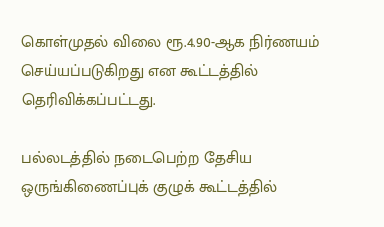கொள்முதல் விலை ரூ.4.90-ஆக நிர்ணயம் செய்யப்படுகிறது என கூட்டத்தில் தெரிவிக்கப்பட்டது.

பல்லடத்தில் நடைபெற்ற தேசிய ஒருங்கிணைப்புக் குழுக் கூட்டத்தில்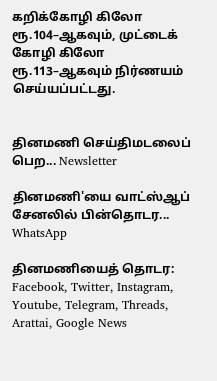கறிக்கோழி கிலோ ரூ.104–ஆகவும், முட்டைக் கோழி கிலோ ரூ.113–ஆகவும் நிர்ணயம் செய்யப்பட்டது.


தினமணி செய்திமடலைப் பெற... Newsletter

தினமணி'யை வாட்ஸ்ஆப் சேனலில் பின்தொடர... WhatsApp

தினமணியைத் தொடர: Facebook, Twitter, Instagram, Youtube, Telegram, Threads, Arattai, Google News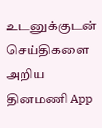உடனுக்குடன் செய்திகளை அறிய தினமணி App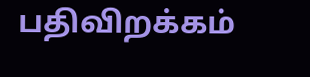பதிவிறக்கம்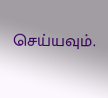செய்யவும்.